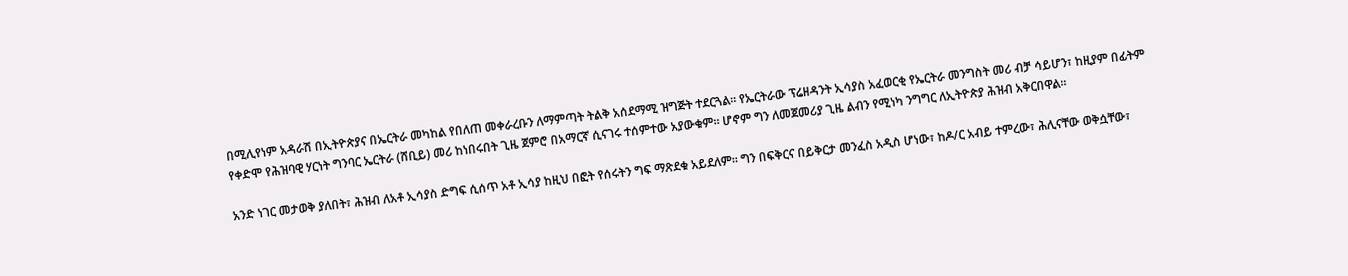በሚሊየነም አዳራሽ በኢትዮጵያና በኤርትራ መካከል የበለጠ መቀራረቡን ለማምጣት ትልቅ አሰደማሚ ዝግጅት ተደርጓል። የኤርትራው ፕሬዘዳንት ኢሳያስ አፈወርቂ የኤርትራ መንግስት መሪ ብቻ ሳይሆን፣ ከዚያም በፊትም የቀድሞ የሕዝባዊ ሃርነት ግንባር ኤርትራ (ሸቢይ) መሪ ከነበሩበት ጊዜ ጀምሮ በአማርኛ ሲናገሩ ተሰምተው አያውቁም። ሆኖም ግን ለመጀመሪያ ጊዜ ልብን የሚነካ ንግግር ለኢትዮጵያ ሕዝብ አቅርበዋል።

አንድ ነገር መታወቅ ያለበት፣ ሕዝብ ለአቶ ኢሳያስ ድግፍ ሲሰጥ አቶ ኢሳያ ከዚህ በፎት የሰሩትን ግፍ ማጽደቁ አይደለም። ግን በፍቅርና በይቅርታ መንፈስ አዲስ ሆነው፣ ከዶ/ር አብይ ተምረው፣ ሕሊናቸው ወቅሷቸው፣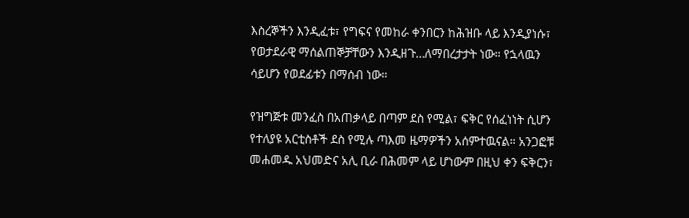እስረኞችን እንዲፈቱ፣ የግፍና የመከራ ቀንበርን ከሕዝቡ ላይ እንዲያነሱ፣ የወታደራዊ ማሰልጠኞቻቸውን እንዲዘጉ…ለማበረታታት ነው። የኋላዉን ሳይሆን የወደፊቱን በማሰብ ነው።

የዝግጅቱ መንፈስ በአጠቃላይ በጣም ደስ የሚል፣ ፍቅር የሰፈነነት ሲሆን የተለያዩ አርቲስቶች ደስ የሚሉ ጣእመ ዜማዎችን አሰምተዉናል። አንጋፎቹ መሐመዱ አህመድና አሊ ቢራ በሕመም ላይ ሆነውም በዚህ ቀን ፍቅርን፣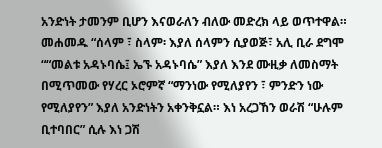አንድነት ታመንም ቢሆን እናወራለን ብለው መድረክ ላይ ወጥተዋል። መሐመዱ “ሰላም ፣ ስላም፡ እያለ ሰላምን ሲያወጅ፣ አሊ ቢራ ደግሞ ““መልቱ አዳኑባሴ፤ ኤኙ አዳኑባሴ” እያለ እንደ ሙዚቃ ለመስማት በሚጥመው የሃረር ኦሮምኛ “ማንነው የሚለያየን ፣ ምንድን ነው የሚለያየን” እያለ አንድነትን አቀንቅኗል። እነ አረጋኸን ወራሽ “ሁሉም ቢተባበር” ሲሉ እነ ጋሽ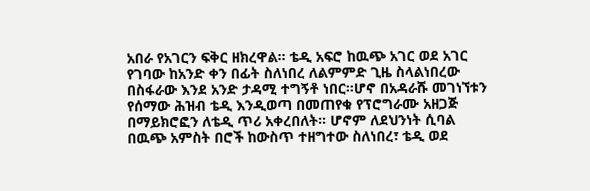አበራ የአገርን ፍቅር ዘክረዋል። ቴዲ አፍሮ ከዉጭ አገር ወደ አገር የገባው ከአንድ ቀን በፊት ስለነበረ ለልምምድ ጊዜ ስላልነበረው በስፋራው እንደ አንድ ታዳሚ ተግኝቶ ነበር።ሆኖ በአዳራሹ መገነኘቱን የሰማው ሕዝብ ቴዲ እንዲወጣ በመጠየቁ የፕሮግራሙ አዘጋጅ በማይክሮፎን ለቴዲ ጥሪ አቀረበለት። ሆኖም ለደህንነት ሲባል በዉጭ አምስት በሮች ከውስጥ ተዘግተው ስለነበረ፣ ቴዲ ወደ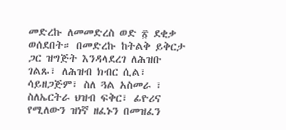መድረኩ ለመመድረስ ወድ ፳ ደቂቃ ወሰደበት። በመድረኩ ከትልቅ ይቅርታ ጋር ዝግጅት እንዳላደረገ ለሕዝቡ ገልጹ፣ ለሕዝብ ክብር ሲል፣ ሳይዘጋጅም፣ ስለ ጓል አስመራ ፣ ስለኤርትራ ህዝብ ፍቅር፣ ፊዮሪና የሚለውን ዝነኛ ዘፈኑን በመዝፈን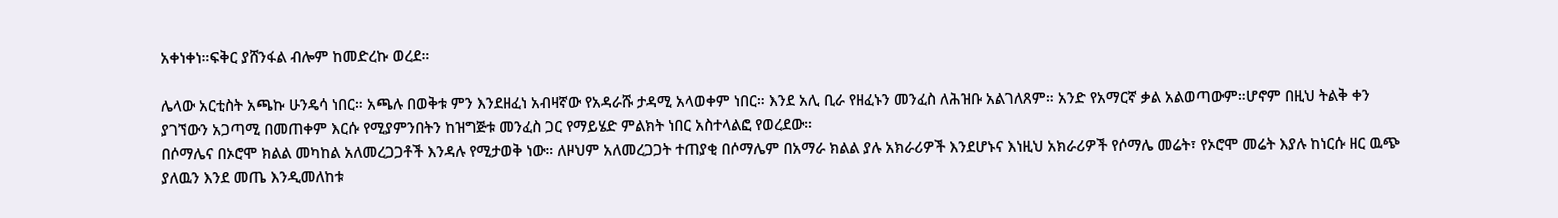አቀነቀነ።ፍቅር ያሸንፋል ብሎም ከመድረኩ ወረደ።

ሌላው አርቲስት አጫኩ ሁንዴሳ ነበር። አጫሉ በወቅቱ ምን እንደዘፈነ አብዛኛው የአዳራሹ ታዳሚ አላወቀም ነበር። እንደ አሊ ቢራ የዘፈኑን መንፈስ ለሕዝቡ አልገለጸም። አንድ የአማርኛ ቃል አልወጣውም።ሆኖም በዚህ ትልቅ ቀን ያገኘውን አጋጣሚ በመጠቀም እርሱ የሚያምንበትን ከዝግጅቱ መንፈስ ጋር የማይሄድ ምልክት ነበር አስተላልፎ የወረደው።
በሶማሌና በኦሮሞ ክልል መካከል አለመረጋጋቶች እንዳሉ የሚታወቅ ነው። ለዞህም አለመረጋጋት ተጠያቂ በሶማሌም በአማራ ክልል ያሉ አክራሪዎች እንደሆኑና እነዚህ አክራሪዎች የሶማሌ መሬት፣ የኦሮሞ መሬት እያሉ ከነርሱ ዘር ዉጭ ያለዉን እንደ መጤ እንዲመለከቱ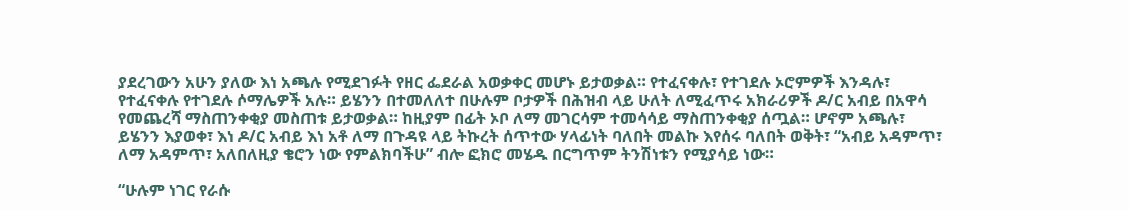ያደረገውን አሁን ያለው እነ አጫሉ የሚደገፉት የዘር ፌደራል አወቃቀር መሆኑ ይታወቃል። የተፈናቀሉ፣ የተገደሉ ኦሮምዎች እንዳሉ፣ የተፈናቀሉ የተገደሉ ሶማሌዎች አሉ። ይሄንን በተመለለተ በሁሉም ቦታዎች በሕዝብ ላይ ሁለት ለሚፈጥሩ አክራሪዎች ዶ/ር አብይ በአዋሳ የመጨረሻ ማስጠንቀቂያ መስጠቱ ይታወቃል። ከዚያም በፊት ኦቦ ለማ መገርሳም ተመሳሳይ ማስጠንቀቂያ ሰጧል። ሆኖም አጫሉ፣ ይሄንን እያወቀ፣ እነ ዶ/ር አብይ እነ አቶ ለማ በጉዳዩ ላይ ትኩረት ሰጥተው ሃላፊነት ባለበት መልኩ እየሰሩ ባለበት ወቅት፣ “አብይ አዳምጥ፣ ለማ አዳምጥ፣ አለበለዚያ ቄሮን ነው የምልክባችሁ” ብሎ ፎክሮ መሄዱ በርግጥም ትንሽነቱን የሚያሳይ ነው።

“ሁሉም ነገር የራሱ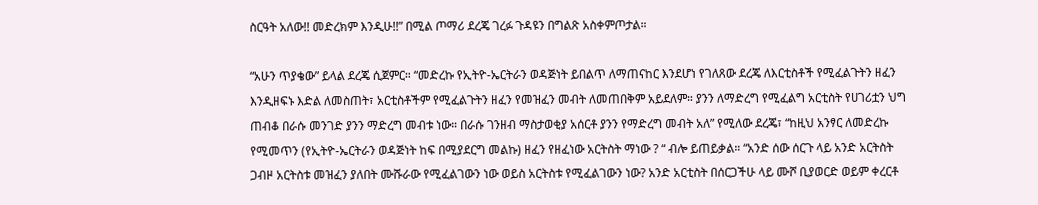ስርዓት አለው!! መድረክም እንዲሁ!!” በሚል ጦማሪ ደረጄ ገረፉ ጉዳዩን በግልጽ አስቀምጦታል።

“አሁን ጥያቄው” ይላል ደረጄ ሲጀምር። “መድረኩ የኢትዮ-ኤርትራን ወዳጅነት ይበልጥ ለማጠናከር እንደሆነ የገለጸው ደረጄ ለእርቲስቶች የሚፈልጉትን ዘፈን እንዲዘፍኑ እድል ለመስጠት፣ አርቲስቶችም የሚፈልጉትን ዘፈን የመዝፈን መብት ለመጠበቅም አይደለም። ያንን ለማድረግ የሚፈልግ አርቲስት የሀገሪቷን ህግ ጠብቆ በራሱ መንገድ ያንን ማድረግ መብቱ ነው። በራሱ ገንዘብ ማስታወቂያ አሰርቶ ያንን የማድረግ መብት አለ” የሚለው ደረጄ፣ “ከዚህ አንፃር ለመድረኩ የሚመጥን (የኢትዮ-ኤርትራን ወዳጅነት ከፍ በሚያደርግ መልኩ) ዘፈን የዘፈነው አርትስት ማነው ? “ ብሎ ይጠይቃል። “አንድ ሰው ሰርጉ ላይ አንድ አርትስት ጋብዞ አርትስቱ መዝፈን ያለበት ሙሹራው የሚፈልገውን ነው ወይስ አርትስቱ የሚፈልገውን ነው? አንድ አርቲስት በሰርጋችሁ ላይ ሙሾ ቢያወርድ ወይም ቀረርቶ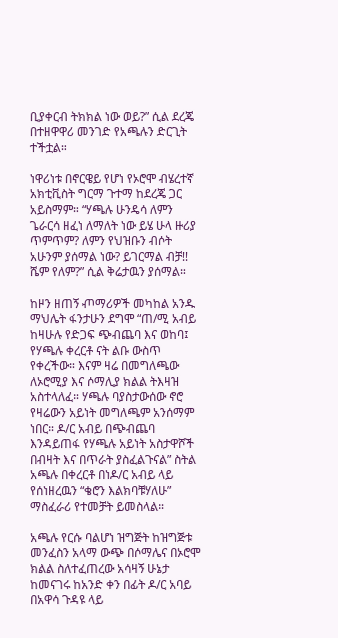ቢያቀርብ ትክክል ነው ወይ?” ሲል ደረጄ በተዘዋዋሪ መንገድ የአጫሉን ድርጊት ተችቷል።

ነዋሪነቱ በኖርዌይ የሆነ የኦሮሞ ብሄረተኛ አክቲቪስት ግርማ ጉተማ ከደረጄ ጋር አይስማም። “ሃጫሉ ሁንዴሳ ለምን ጌራርሳ ዘፈነ ለማለት ነው ይሄ ሁላ ዙሪያ ጥምጥም? ለምን የህዝቡን ብሶት አሁንም ያሰማል ነው? ይገርማል ብቻ!! ሼም የለም?” ሲል ቅሬታዉን ያሰማል።

ከዞን ዘጠኝ ⶏማሪዎች መካከል አንዱ ማህሌት ፋንታሁን ደግሞ “ጠ/ሚ አብይ ከዛሁሉ የድጋፍ ጭብጨባ እና ወከባ፤ የሃጫሉ ቀረርቶ ናት ልቡ ውስጥ የቀረችው። እናም ዛሬ በመግለጫው ለኦሮሚያ እና ሶማሊያ ክልል ትእዛዝ አስተላለፈ። ሃጫሉ ባያስታውሰው ኖሮ የዛሬውን አይነት መግለጫም አንሰማም ነበር። ዶ/ር አብይ በጭብጨባ እንዳይጠፋ የሃጫሉ አይነት አስታዋሾች በብዛት እና በጥራት ያስፈልጉናል” ስትል አጫሉ በቀረርቶ በነዶ/ር አብይ ላይ የሰነዘረዉን “ቄሮን እልክባቹሃለሁ” ማስፈራሪ የተመቻት ይመስላል።

አጫሉ የርሱ ባልሆነ ዝግጅት ከዝግጅቱ መንፈስን አላማ ውጭ በሶማሌና በኦሮሞ ክልል ስለተፈጠረው አሳዛኝ ሁኔታ ከመናገሩ ከአንድ ቀን በፊት ዶ/ር አባይ በአዋሳ ጉዳዩ ላይ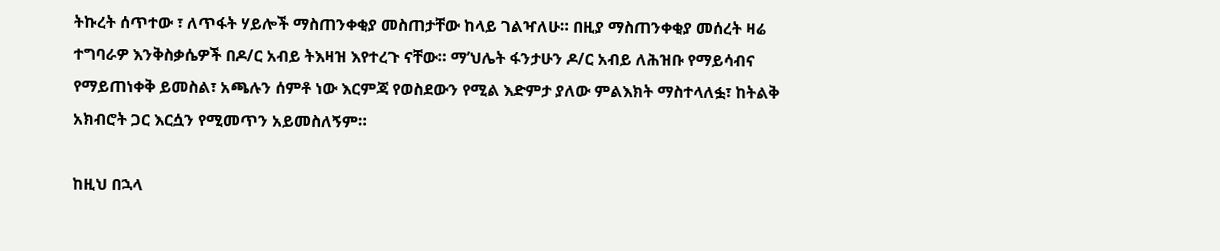ትኩረት ሰጥተው ፣ ለጥፋት ሃይሎች ማስጠንቀቂያ መስጠታቸው ከላይ ገልዣለሁ። በዚያ ማስጠንቀቂያ መሰረት ዛሬ ተግባራዎ እንቅስቃሴዎች በዶ/ር አብይ ትእዛዝ እየተረጉ ናቸው። ማ’ህሌት ፋንታሁን ዶ/ር አብይ ለሕዝቡ የማይሳብና የማይጠነቀቅ ይመስል፣ አጫሉን ሰምቶ ነው እርምጃ የወስደውን የሚል እድምታ ያለው ምልእክት ማስተላለፏ፣ ከትልቅ አክብሮት ጋር እርሷን የሚመጥን አይመስለኝም።

ከዚህ በኋላ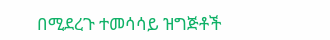በሚደረጉ ተመሳሳይ ዝግጅቶች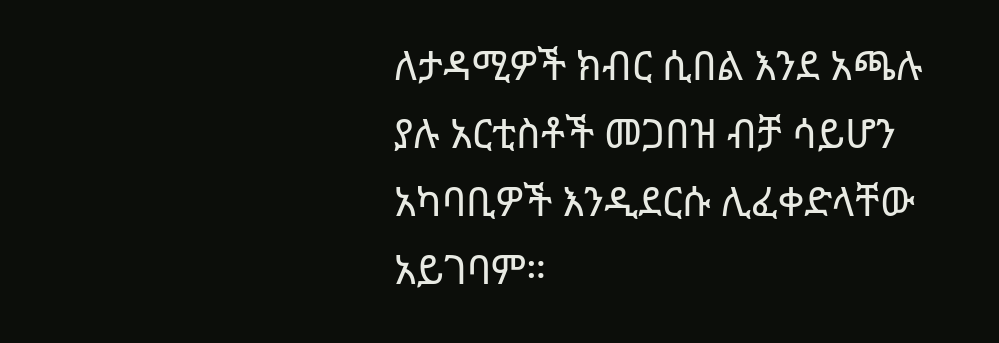ለታዳሚዎች ክብር ሲበል እንደ አጫሉ ያሉ አርቲስቶች መጋበዝ ብቻ ሳይሆን አካባቢዎች እንዲደርሱ ሊፈቀድላቸው አይገባም።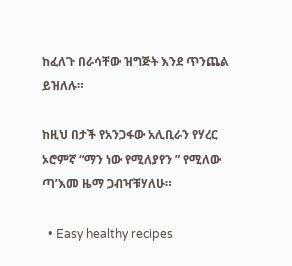ከፈለጉ በራሳቸው ዝግጅት እንደ ጥንጨል ይዝለሉ።

ከዚህ በታች የአንጋፋው አሊቢራን የሃረር ኦሮምኛ “ማን ነው የሚለያየን ” የሚለው ጣ’እመ ዜማ ጋብዣቹሃለሁ።

  • Easy healthy recipes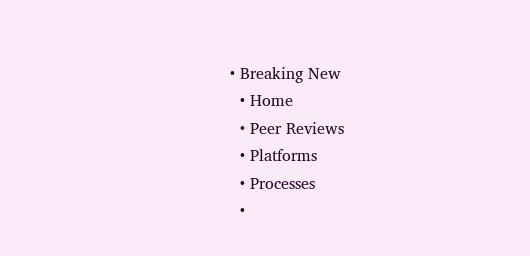• Breaking New
  • Home
  • Peer Reviews
  • Platforms
  • Processes
  •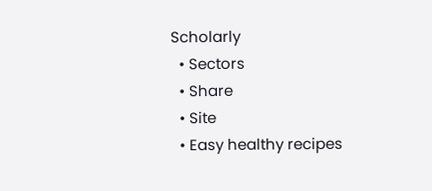Scholarly
  • Sectors
  • Share
  • Site
  • Easy healthy recipes